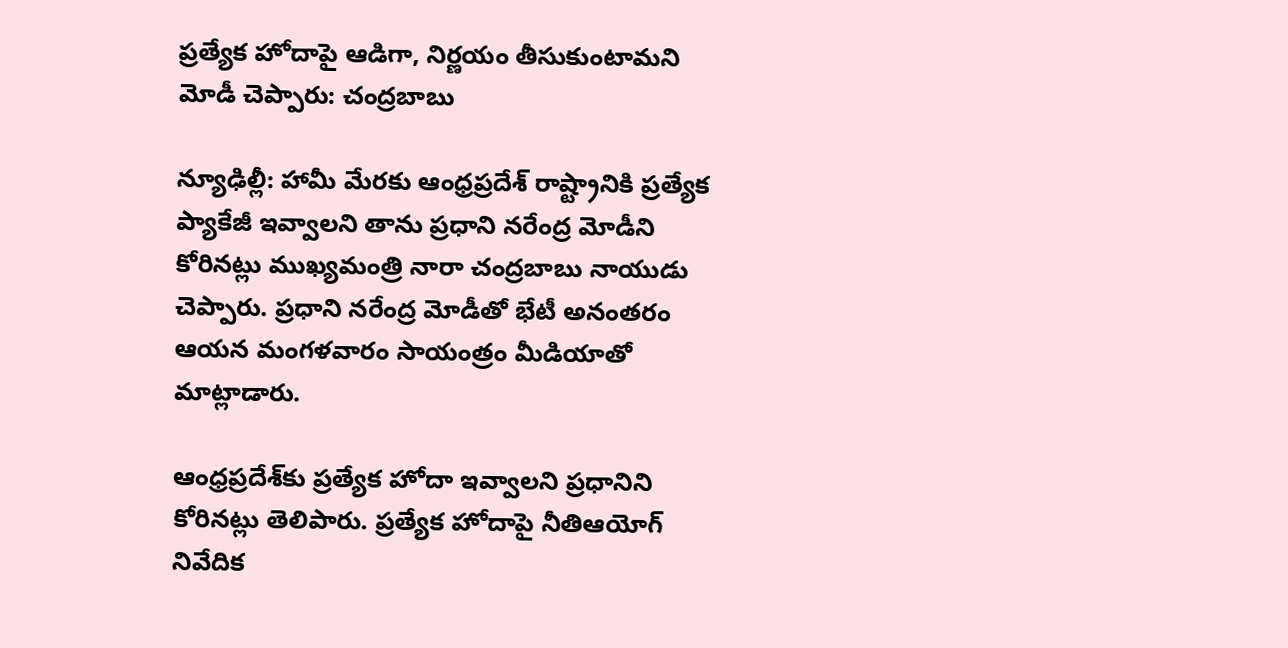ప్రత్యేక హోదాపై ఆడిగా, నిర్ణయం తీసుకుంటామని మోడీ చెప్పారు: చంద్రబాబు

న్యూఢిల్లీ: హామీ మేరకు ఆంధ్రప్రదేశ్ రాష్ట్రానికి ప్రత్యేక ప్యాకేజీ ఇవ్వాలని తాను ప్రధాని నరేంద్ర మోడీని కోరినట్లు ముఖ్యమంత్రి నారా చంద్రబాబు నాయుడు చెప్పారు. ప్రధాని నరేంద్ర మోడీతో భేటీ అనంతరం ఆయన మంగళవారం సాయంత్రం మీడియాతో మాట్లాడారు.

ఆంధ్రప్రదేశ్‌కు ప్రత్యేక హోదా ఇవ్వాలని ప్రధానిని కోరినట్లు తెలిపారు. ప్రత్యేక హోదాపై నీతిఆయోగ్‌ నివేదిక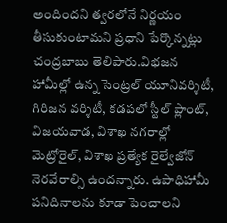అందిందని త్వరలోనే నిర్ణయం తీసుకుంటామని ప్రధాని పేర్కొన్నట్లు చంద్రబాబు తెలిపారు.విభజన హామీల్లో ఉన్న సెంట్రల్‌ యూనివర్శిటీ, గిరిజన వర్శిటీ, కడపలో స్టీల్‌ ప్లాంట్‌, విజయవాడ, విశాఖ నగరాల్లో మెట్రోరైల్‌, విశాఖ ప్రత్యేక రైల్వేజోన్‌ నెరవేరాల్సి ఉందన్నారు. ఉపాధిహామీ పనిదినాలను కూడా పెంచాలని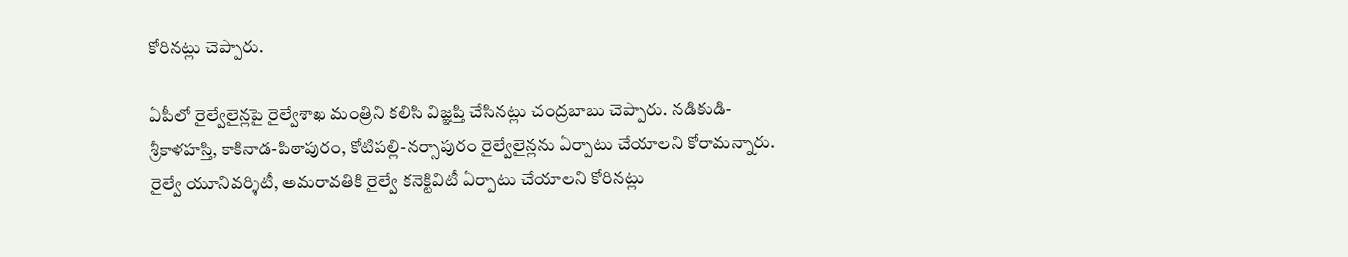కోరినట్లు చెప్పారు.

ఏపీలో రైల్వేలైన్లపై రైల్వేశాఖ మంత్రిని కలిసి విజ్ఞప్తి చేసినట్లు చంద్రబాబు చెప్పారు. నడికుడి-శ్రీకాళహస్తి, కాకినాడ-పిఠాపురం, కోటిపల్లి-నర్సాపురం రైల్వేలైన్లను ఏర్పాటు చేయాలని కోరామన్నారు. రైల్వే యూనివర్శిటీ, అమరావతికి రైల్వే కనెక్టివిటీ ఏర్పాటు చేయాలని కోరినట్లు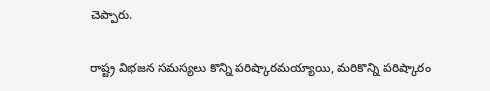చెప్పారు.

రాష్ట్ర విభజన సమస్యలు కొన్ని పరిష్కారమయ్యాయి, మరికొన్ని పరిష్కారం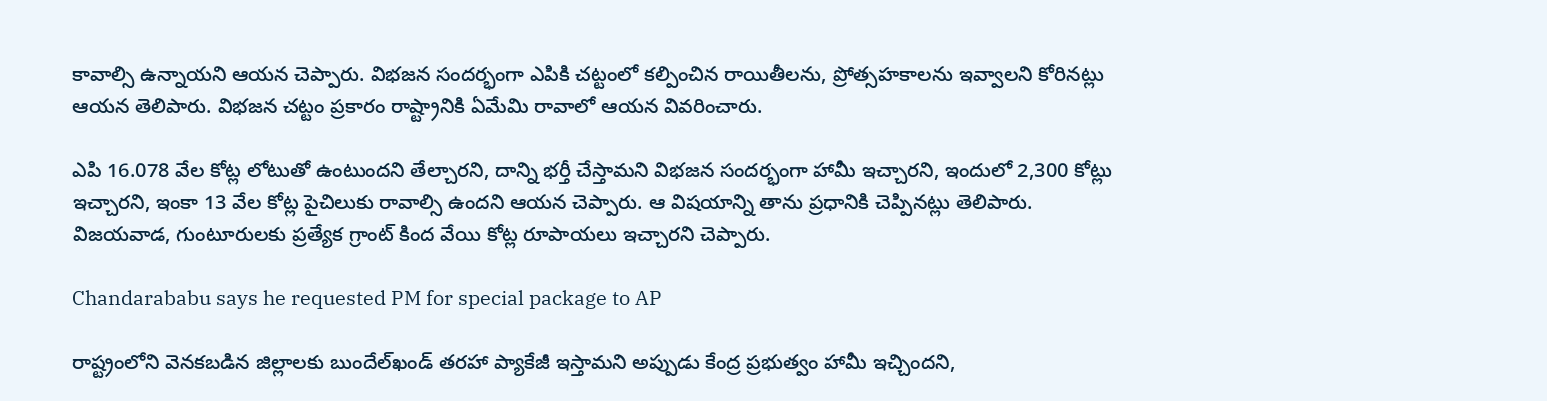కావాల్సి ఉన్నాయని ఆయన చెప్పారు. విభజన సందర్భంగా ఎపికి చట్టంలో కల్పించిన రాయితీలను, ప్రోత్సహకాలను ఇవ్వాలని కోరినట్లు ఆయన తెలిపారు. విభజన చట్టం ప్రకారం రాష్ట్రానికి ఏమేమి రావాలో ఆయన వివరించారు.

ఎపి 16.078 వేల కోట్ల లోటుతో ఉంటుందని తేల్చారని, దాన్ని భర్తీ చేస్తామని విభజన సందర్భంగా హామీ ఇచ్చారని, ఇందులో 2,300 కోట్లు ఇచ్చారని, ఇంకా 13 వేల కోట్ల పైచిలుకు రావాల్సి ఉందని ఆయన చెప్పారు. ఆ విషయాన్ని తాను ప్రధానికి చెప్పినట్లు తెలిపారు. విజయవాడ, గుంటూరులకు ప్రత్యేక గ్రాంట్ కింద వేయి కోట్ల రూపాయలు ఇచ్చారని చెప్పారు.

Chandarababu says he requested PM for special package to AP

రాష్ట్రంలోని వెనకబడిన జిల్లాలకు బుందేల్‌ఖండ్ తరహా ప్యాకేజీ ఇస్తామని అప్పుడు కేంద్ర ప్రభుత్వం హామీ ఇచ్చిందని,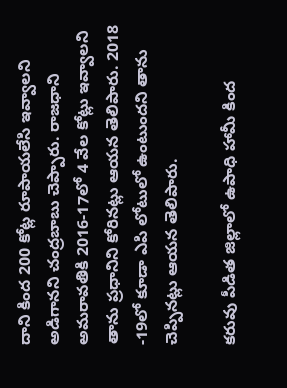దాని కింద 200 కోట్ల రూపాయలేసి ఇవ్వాలని అడిగానని చంద్రబాబు చెప్పారు. రాజధాని అమరావతికి 2016-17లో 4 వేల కోట్లు ఇవ్వాలని తాను ప్రధానిని కోరినట్లు ఆయన తెలిపారు. 2018 -19లో కూడా ఎపి లోటులో ఉంటుందని తాను చెప్పినట్లు ఆయన తెలిపారు.

కరువు పీడిత జిల్లాలో ఉపాధి హామీ కింద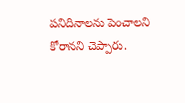పనిదినాలను పెంచాలని కోరానని చెప్పారు.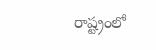రాష్ట్రంలో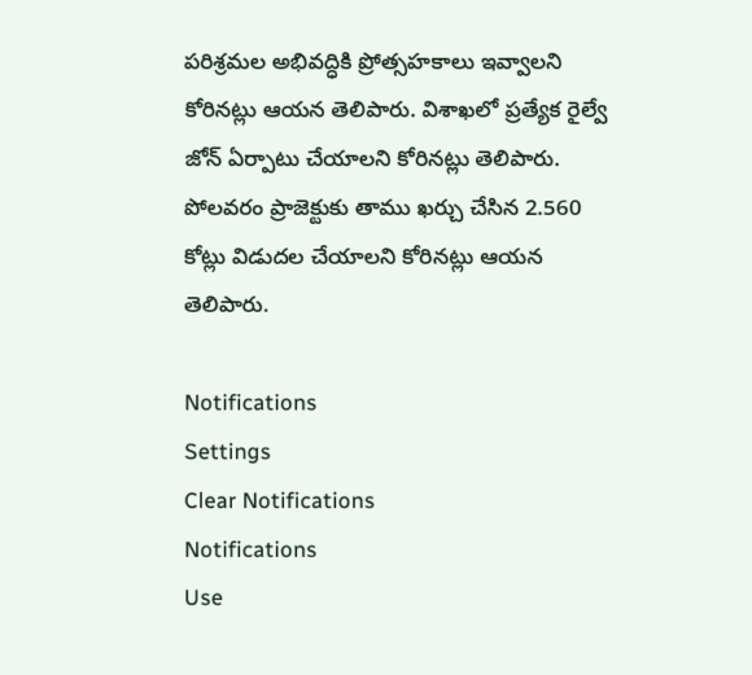పరిశ్రమల అభివద్ధికి ప్రోత్సహకాలు ఇవ్వాలని కోరినట్లు ఆయన తెలిపారు. విశాఖలో ప్రత్యేక రైల్వే జోన్ ఏర్పాటు చేయాలని కోరినట్లు తెలిపారు. పోలవరం ప్రాజెక్టుకు తాము ఖర్చు చేసిన 2.560 కోట్లు విడుదల చేయాలని కోరినట్లు ఆయన తెలిపారు.

Notifications
Settings
Clear Notifications
Notifications
Use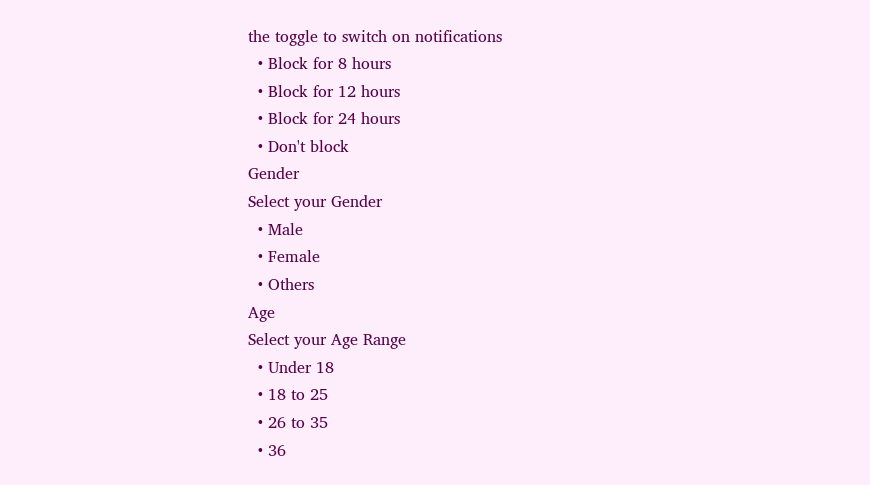the toggle to switch on notifications
  • Block for 8 hours
  • Block for 12 hours
  • Block for 24 hours
  • Don't block
Gender
Select your Gender
  • Male
  • Female
  • Others
Age
Select your Age Range
  • Under 18
  • 18 to 25
  • 26 to 35
  • 36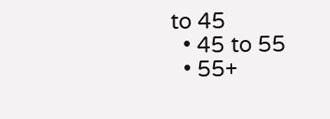to 45
  • 45 to 55
  • 55+